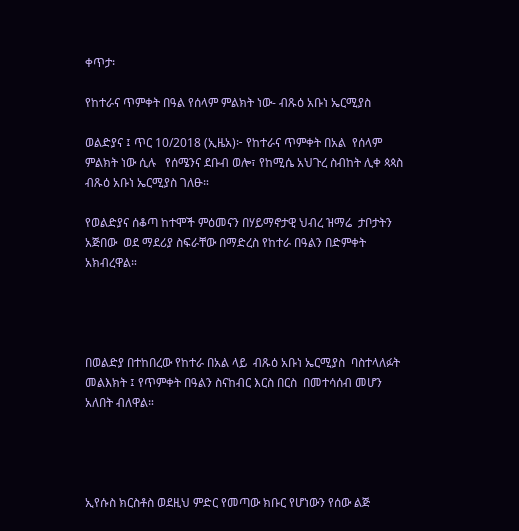ቀጥታ፡

የከተራና ጥምቀት በዓል የሰላም ምልክት ነው- ብጹዕ አቡነ ኤርሚያስ

ወልድያና ፤ ጥር 10/2018 (ኢዜአ)፦ የከተራና ጥምቀት በአል  የሰላም ምልክት ነው ሲሉ   የሰሜንና ደቡብ ወሎ፣ የከሚሴ አህጉረ ስብከት ሊቀ ጳጳስ ብጹዕ አቡነ ኤርሚያስ ገለፁ።

የወልድያና ሰቆጣ ከተሞች ምዕመናን በሃይማኖታዊ ህብረ ዝማሬ  ታቦታትን አጅበው  ወደ ማደሪያ ስፍራቸው በማድረስ የከተራ በዓልን በድምቀት አክብረዋል።




በወልድያ በተከበረው የከተራ በአል ላይ  ብጹዕ አቡነ ኤርሚያስ  ባስተላለፉት መልእክት ፤ የጥምቀት በዓልን ስናከብር እርስ በርስ  በመተሳሰብ መሆን አለበት ብለዋል።




ኢየሱስ ክርስቶስ ወደዚህ ምድር የመጣው ክቡር የሆነውን የሰው ልጅ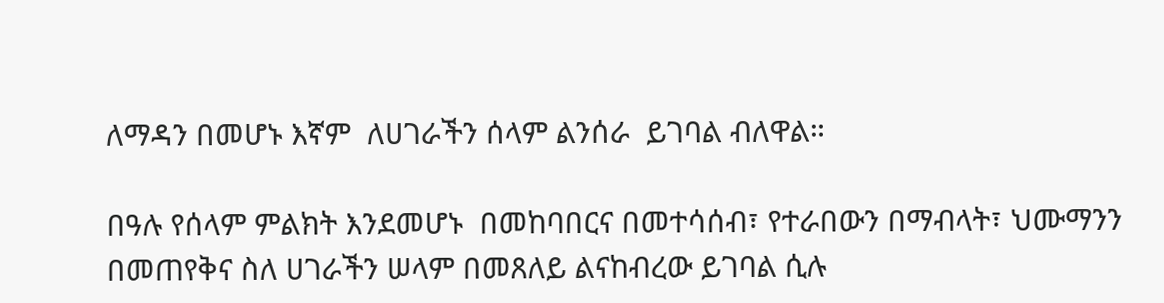ለማዳን በመሆኑ እኛም  ለሀገራችን ሰላም ልንሰራ  ይገባል ብለዋል።

በዓሉ የሰላም ምልክት እንደመሆኑ  በመከባበርና በመተሳሰብ፣ የተራበውን በማብላት፣ ህሙማንን በመጠየቅና ስለ ሀገራችን ሠላም በመጸለይ ልናከብረው ይገባል ሲሉ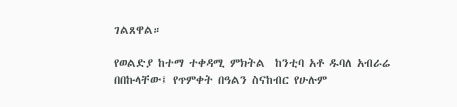ገልጸዋል።

የወልድያ ከተማ ተቀዳሚ ምክትል  ከንቲባ አቶ ዱባለ አብራሬ በበኩላቸው፤ የጥምቀት በዓልን ስናከብር የሁሉም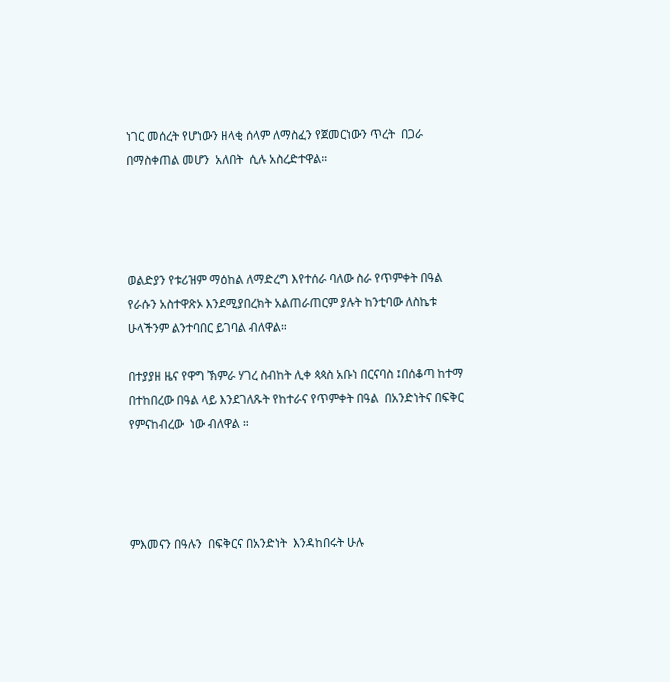ነገር መሰረት የሆነውን ዘላቂ ሰላም ለማስፈን የጀመርነውን ጥረት  በጋራ በማስቀጠል መሆን  አለበት  ሲሉ አስረድተዋል።




ወልድያን የቱሪዝም ማዕከል ለማድረግ እየተሰራ ባለው ስራ የጥምቀት በዓል የራሱን አስተዋጽኦ እንደሚያበረክት አልጠራጠርም ያሉት ከንቲባው ለስኬቱ ሁላችንም ልንተባበር ይገባል ብለዋል።

በተያያዘ ዜና የዋግ ኽምራ ሃገረ ስብከት ሊቀ ጳጳስ አቡነ በርናባስ ፤በሰቆጣ ከተማ በተከበረው በዓል ላይ እንደገለጹት የከተራና የጥምቀት በዓል  በአንድነትና በፍቅር የምናከብረው  ነው ብለዋል ።




ምእመናን በዓሉን  በፍቅርና በአንድነት  እንዳከበሩት ሁሉ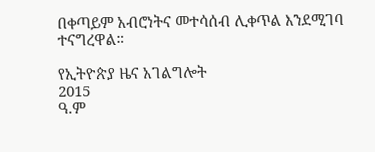በቀጣይም አብሮነትና መተሳሰብ ሊቀጥል እንደሚገባ ተናግረዋል።

የኢትዮጵያ ዜና አገልግሎት
2015
ዓ.ም